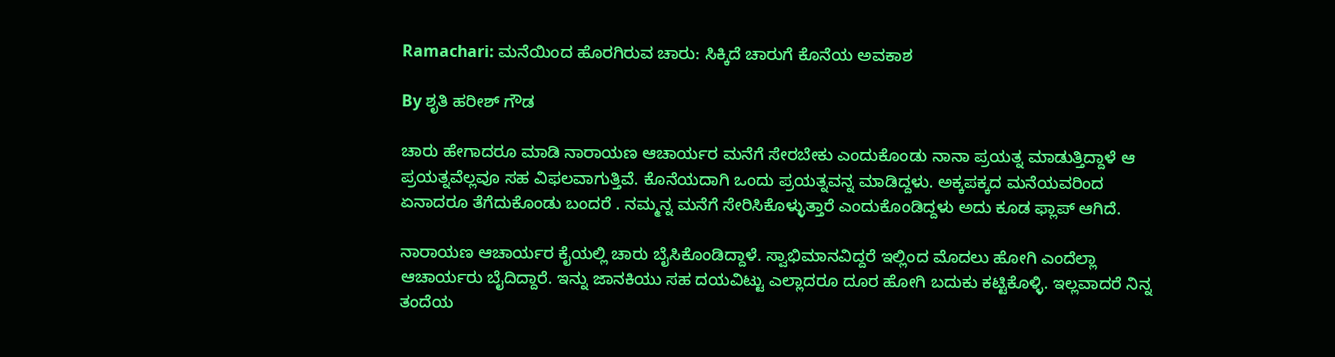Ramachari: ಮನೆಯಿಂದ ಹೊರಗಿರುವ ಚಾರು: ಸಿಕ್ಕಿದೆ ಚಾರುಗೆ ಕೊನೆಯ ಅವಕಾಶ

By ಶೃತಿ ಹರೀಶ್ ಗೌಡ

ಚಾರು ಹೇಗಾದರೂ ಮಾಡಿ ನಾರಾಯಣ ಆಚಾರ್ಯರ ಮನೆಗೆ ಸೇರಬೇಕು ಎಂದುಕೊಂಡು ನಾನಾ ಪ್ರಯತ್ನ ಮಾಡುತ್ತಿದ್ದಾಳೆ ಆ ಪ್ರಯತ್ನವೆಲ್ಲವೂ ಸಹ ವಿಫಲವಾಗುತ್ತಿವೆ. ಕೊನೆಯದಾಗಿ ಒಂದು ಪ್ರಯತ್ನವನ್ನ ಮಾಡಿದ್ದಳು. ಅಕ್ಕಪಕ್ಕದ ಮನೆಯವರಿಂದ ಏನಾದರೂ ತೆಗೆದುಕೊಂಡು ಬಂದರೆ . ನಮ್ಮನ್ನ ಮನೆಗೆ ಸೇರಿಸಿಕೊಳ್ಳುತ್ತಾರೆ ಎಂದುಕೊಂಡಿದ್ದಳು ಅದು ಕೂಡ ಫ್ಲಾಪ್ ಆಗಿದೆ.

ನಾರಾಯಣ ಆಚಾರ್ಯರ ಕೈಯಲ್ಲಿ ಚಾರು ಬೈಸಿಕೊಂಡಿದ್ದಾಳೆ. ಸ್ವಾಭಿಮಾನವಿದ್ದರೆ ಇಲ್ಲಿಂದ ಮೊದಲು‌ ಹೋಗಿ ಎಂದೆಲ್ಲಾ ಆಚಾರ್ಯರು ಬೈದಿದ್ದಾರೆ. ಇನ್ನು ಜಾನಕಿಯು ಸಹ ದಯವಿಟ್ಟು ಎಲ್ಲಾದರೂ ದೂರ ಹೋಗಿ ಬದುಕು ಕಟ್ಟಿಕೊಳ್ಳಿ. ಇಲ್ಲವಾದರೆ ನಿನ್ನ ತಂದೆಯ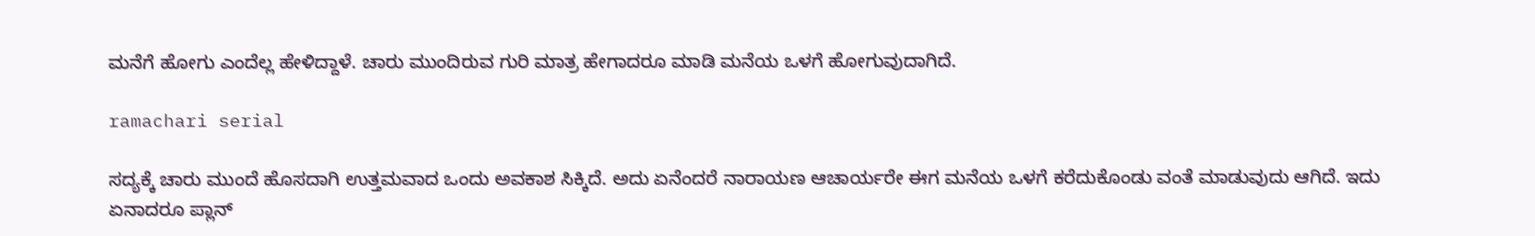ಮನೆಗೆ ಹೋಗು ಎಂದೆಲ್ಲ ಹೇಳಿದ್ದಾಳೆ. ಚಾರು ಮುಂದಿರುವ ಗುರಿ ಮಾತ್ರ ಹೇಗಾದರೂ ಮಾಡಿ ಮನೆಯ ಒಳಗೆ ಹೋಗುವುದಾಗಿದೆ.

ramachari serial

ಸದ್ಯಕ್ಕೆ ಚಾರು ಮುಂದೆ ಹೊಸದಾಗಿ ಉತ್ತಮವಾದ ಒಂದು ಅವಕಾಶ ಸಿಕ್ಕಿದೆ. ಅದು ಏನೆಂದರೆ ನಾರಾಯಣ ಆಚಾರ್ಯರೇ ಈಗ ಮನೆಯ ಒಳಗೆ ಕರೆದುಕೊಂಡು ವಂತೆ ಮಾಡುವುದು ಆಗಿದೆ. ಇದು ಏನಾದರೂ ಪ್ಲಾನ್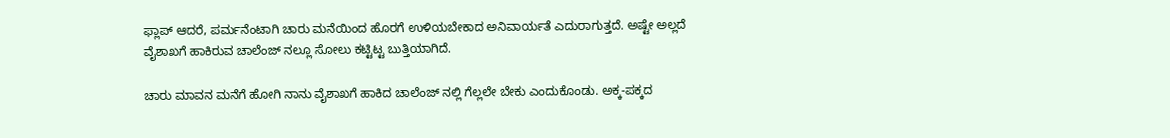ಫ್ಲಾಪ್ ಆದರೆ, ಪರ್ಮನೆಂಟಾಗಿ ಚಾರು ಮನೆಯಿಂದ ಹೊರಗೆ ಉಳಿಯಬೇಕಾದ ಅನಿವಾರ್ಯತೆ ಎದುರಾಗುತ್ತದೆ. ಅಷ್ಟೇ ಅಲ್ಲದೆ ವೈಶಾಖಗೆ ಹಾಕಿರುವ ಚಾಲೆಂಜ್ ನಲ್ಲೂ ಸೋಲು ಕಟ್ಟಿಟ್ಟ ಬುತ್ತಿಯಾಗಿದೆ.

ಚಾರು ಮಾವನ ಮನೆಗೆ ಹೋಗಿ ನಾನು ವೈಶಾಖಗೆ ಹಾಕಿದ ಚಾಲೆಂಜ್ ನಲ್ಲಿ ಗೆಲ್ಲಲೇ ಬೇಕು ಎಂದುಕೊಂಡು. ಅಕ್ಕ-ಪಕ್ಕದ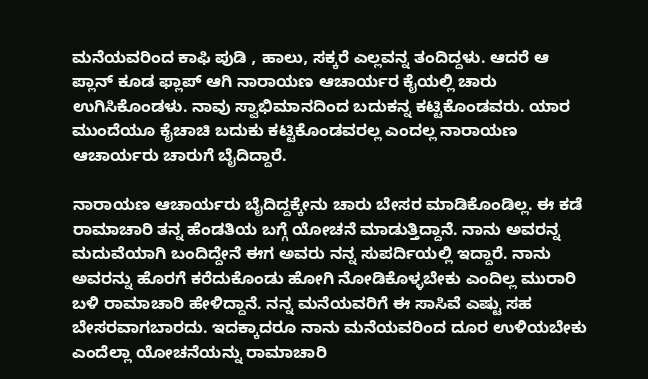ಮನೆಯವರಿಂದ ಕಾಫಿ ಪುಡಿ , ಹಾಲು, ಸಕ್ಕರೆ ಎಲ್ಲವನ್ನ ತಂದಿದ್ದಳು. ಆದರೆ ಆ ಪ್ಲಾನ್ ಕೂಡ ಫ್ಲಾಪ್ ಆಗಿ ನಾರಾಯಣ ಆಚಾರ್ಯರ ಕೈಯಲ್ಲಿ ಚಾರು ಉಗಿಸಿಕೊಂಡಳು. ನಾವು ಸ್ವಾಭಿಮಾನದಿಂದ ಬದುಕನ್ನ ಕಟ್ಟಿಕೊಂಡವರು. ಯಾರ ಮುಂದೆಯೂ ಕೈಚಾಚಿ ಬದುಕು ಕಟ್ಟಿಕೊಂಡವರಲ್ಲ ಎಂದಲ್ಲ ನಾರಾಯಣ ಆಚಾರ್ಯರು ಚಾರುಗೆ ಬೈದಿದ್ದಾರೆ.

ನಾರಾಯಣ ಆಚಾರ್ಯರು ಬೈದಿದ್ದಕ್ಕೇನು ಚಾರು ಬೇಸರ ಮಾಡಿಕೊಂಡಿಲ್ಲ. ಈ ಕಡೆ ರಾಮಾಚಾರಿ ತನ್ನ ಹೆಂಡತಿಯ ಬಗ್ಗೆ ಯೋಚನೆ ಮಾಡುತ್ತಿದ್ದಾನೆ. ನಾನು ಅವರನ್ನ ಮದುವೆಯಾಗಿ ಬಂದಿದ್ದೇನೆ ಈಗ ಅವರು ನನ್ನ ಸುಪರ್ದಿಯಲ್ಲಿ ಇದ್ದಾರೆ. ನಾನು ಅವರನ್ನು ಹೊರಗೆ ಕರೆದುಕೊಂಡು ಹೋಗಿ ನೋಡಿಕೊಳ್ಳಬೇಕು ಎಂದಿಲ್ಲ ಮುರಾರಿ ಬಳಿ ರಾಮಾಚಾರಿ ಹೇಳಿದ್ದಾನೆ. ನನ್ನ ಮನೆಯವರಿಗೆ ಈ ಸಾಸಿವೆ ಎಷ್ಟು ಸಹ ಬೇಸರವಾಗಬಾರದು. ಇದಕ್ಕಾದರೂ ನಾನು ಮನೆಯವರಿಂದ ದೂರ ಉಳಿಯಬೇಕು ಎಂದೆಲ್ಲಾ ಯೋಚನೆಯನ್ನು ರಾಮಾಚಾರಿ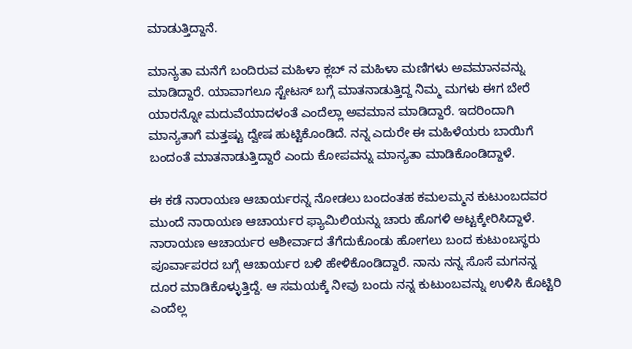ಮಾಡುತ್ತಿದ್ದಾನೆ.

ಮಾನ್ಯತಾ ಮನೆಗೆ ಬಂದಿರುವ ಮಹಿಳಾ ಕ್ಲಬ್ ನ ಮಹಿಳಾ ಮಣಿಗಳು ಅವಮಾನವನ್ನು ಮಾಡಿದ್ದಾರೆ. ಯಾವಾಗಲೂ ಸ್ಟೇಟಸ್ ಬಗ್ಗೆ ಮಾತನಾಡುತ್ತಿದ್ದ ನಿಮ್ಮ ಮಗಳು ಈಗ ಬೇರೆ ಯಾರನ್ನೋ ಮದುವೆಯಾದಳಂತೆ ಎಂದೆಲ್ಲಾ ಅವಮಾನ ಮಾಡಿದ್ದಾರೆ. ಇದರಿಂದಾಗಿ ಮಾನ್ಯತಾಗೆ ಮತ್ತಷ್ಟು ದ್ವೇಷ ಹುಟ್ಟಿಕೊಂಡಿದೆ. ನನ್ನ ಎದುರೇ ಈ ಮಹಿಳೆಯರು ಬಾಯಿಗೆ ಬಂದಂತೆ ಮಾತನಾಡುತ್ತಿದ್ದಾರೆ ಎಂದು ಕೋಪವನ್ನು ಮಾನ್ಯತಾ ಮಾಡಿಕೊಂಡಿದ್ದಾಳೆ.

ಈ ಕಡೆ ನಾರಾಯಣ ಆಚಾರ್ಯರನ್ನ ನೋಡಲು ಬಂದಂತಹ ಕಮಲಮ್ಮನ ಕುಟುಂಬದವರ ಮುಂದೆ ನಾರಾಯಣ ಆಚಾರ್ಯರ ಫ್ಯಾಮಿಲಿಯನ್ನು ಚಾರು ಹೊಗಳಿ ಅಟ್ಟಕ್ಕೇರಿಸಿದ್ದಾಳೆ. ನಾರಾಯಣ ಆಚಾರ್ಯರ ಆಶೀರ್ವಾದ ತೆಗೆದುಕೊಂಡು ಹೋಗಲು ಬಂದ ಕುಟುಂಬಸ್ಥರು ಪೂರ್ವಾಪರದ ಬಗ್ಗೆ ಆಚಾರ್ಯರ ಬಳಿ ಹೇಳಿಕೊಂಡಿದ್ದಾರೆ. ನಾನು ನನ್ನ ಸೊಸೆ ಮಗನನ್ನ ದೂರ ಮಾಡಿಕೊಳ್ಳುತ್ತಿದ್ದೆ. ಆ ಸಮಯಕ್ಕೆ ನೀವು ಬಂದು ನನ್ನ ಕುಟುಂಬವನ್ನು ಉಳಿಸಿ ಕೊಟ್ಟಿರಿ ಎಂದೆಲ್ಲ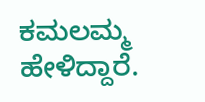ಕಮಲಮ್ಮ ಹೇಳಿದ್ದಾರೆ.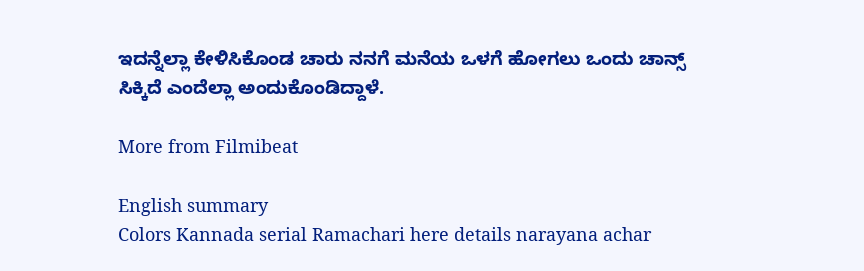ಇದನ್ನೆಲ್ಲಾ ಕೇಳಿಸಿಕೊಂಡ ಚಾರು ನನಗೆ ಮನೆಯ ಒಳಗೆ ಹೋಗಲು ಒಂದು ಚಾನ್ಸ್ ಸಿಕ್ಕಿದೆ ಎಂದೆಲ್ಲಾ ಅಂದುಕೊಂಡಿದ್ದಾಳೆ.

More from Filmibeat

English summary
Colors Kannada serial Ramachari here details narayana achar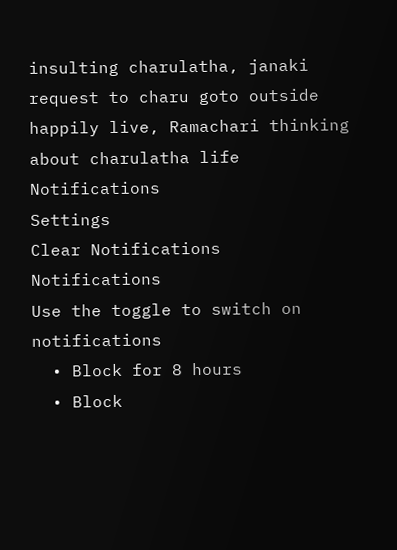insulting charulatha, janaki request to charu goto outside happily live, Ramachari thinking about charulatha life
Notifications
Settings
Clear Notifications
Notifications
Use the toggle to switch on notifications
  • Block for 8 hours
  • Block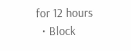for 12 hours
  • Block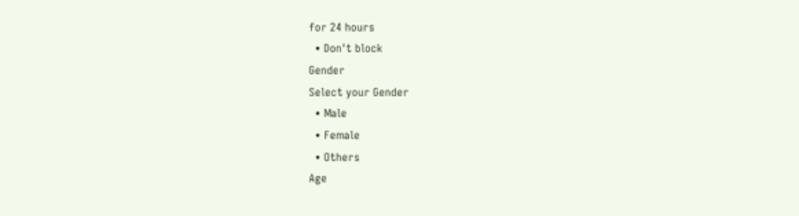for 24 hours
  • Don't block
Gender
Select your Gender
  • Male
  • Female
  • Others
Age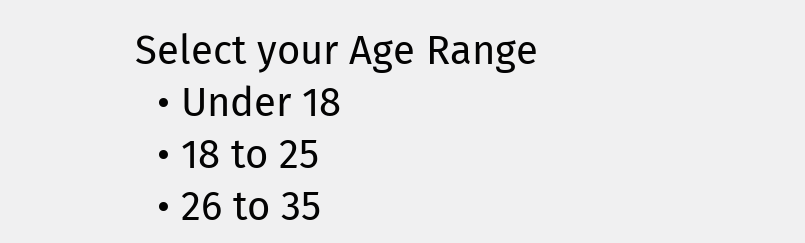Select your Age Range
  • Under 18
  • 18 to 25
  • 26 to 35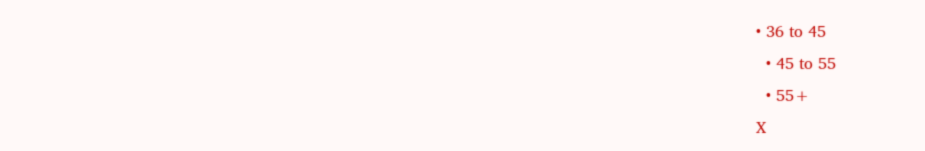• 36 to 45
  • 45 to 55
  • 55+
X